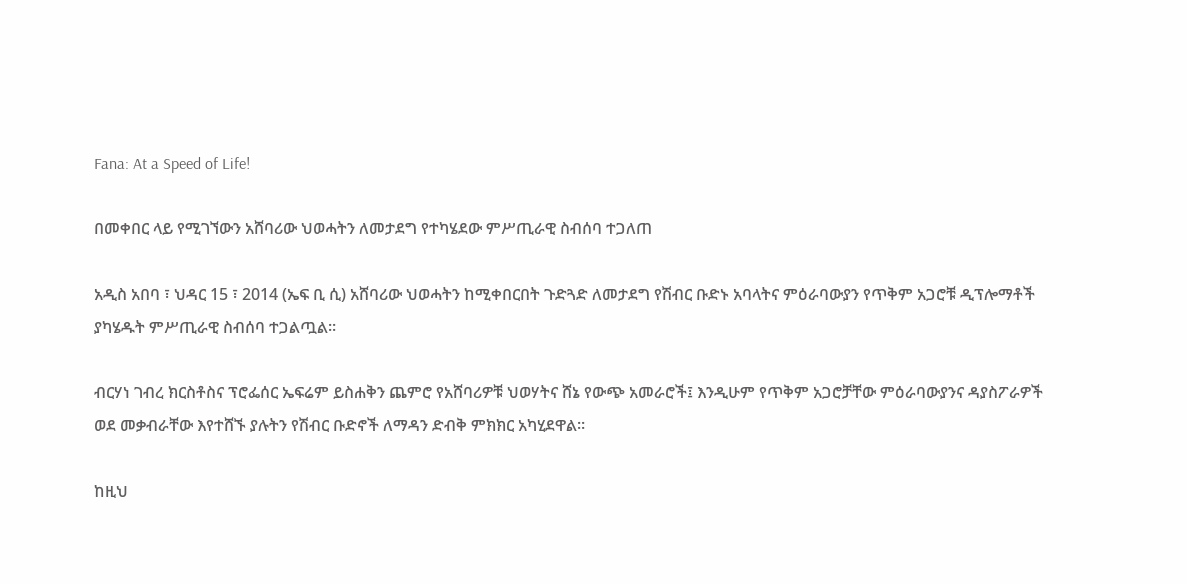Fana: At a Speed of Life!

በመቀበር ላይ የሚገኘውን አሸባሪው ህወሓትን ለመታደግ የተካሄደው ምሥጢራዊ ስብሰባ ተጋለጠ

አዲስ አበባ ፣ ህዳር 15 ፣ 2014 (ኤፍ ቢ ሲ) አሸባሪው ህወሓትን ከሚቀበርበት ጉድጓድ ለመታደግ የሽብር ቡድኑ አባላትና ምዕራባውያን የጥቅም አጋሮቹ ዲፕሎማቶች ያካሄዱት ምሥጢራዊ ስብሰባ ተጋልጧል።

ብርሃነ ገብረ ክርስቶስና ፕሮፌሰር ኤፍሬም ይስሐቅን ጨምሮ የአሸባሪዎቹ ህወሃትና ሸኔ የውጭ አመራሮች፤ እንዲሁም የጥቅም አጋሮቻቸው ምዕራባውያንና ዳያስፖራዎች ወደ መቃብራቸው እየተሸኙ ያሉትን የሽብር ቡድኖች ለማዳን ድብቅ ምክክር አካሂደዋል።

ከዚህ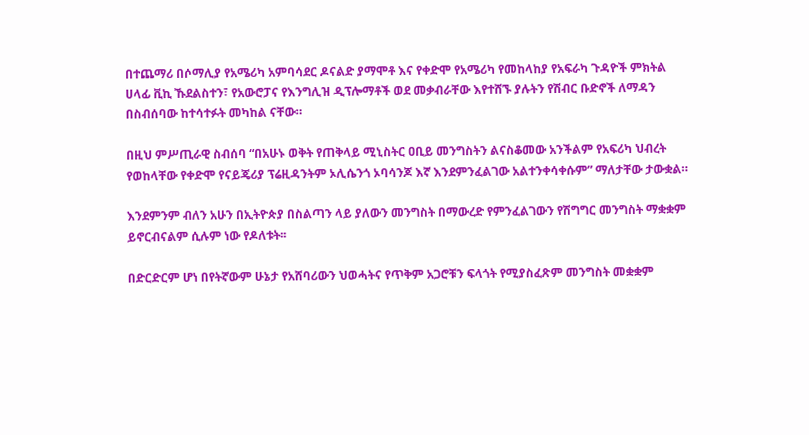በተጨማሪ በሶማሊያ የአሜሪካ አምባሳደር ዶናልድ ያማሞቶ እና የቀድሞ የአሜሪካ የመከላከያ የአፍራካ ጉዳዮች ምክትል ሀላፊ ቪኪ ኹደልስተን፣ የአውሮፓና የእንግሊዝ ዲፕሎማቶች ወደ መቃብራቸው እየተሸኙ ያሉትን የሽብር ቡድኖች ለማዳን በስብሰባው ከተሳተፉት መካከል ናቸው።

በዚህ ምሥጢራዊ ስብሰባ “በአሁኑ ወቅት የጠቅላይ ሚኒስትር ዐቢይ መንግስትን ልናስቆመው አንችልም የአፍሪካ ህብረት የወከላቸው የቀድሞ የናይጄሪያ ፕሬዚዳንትም ኦሊሴንጎ ኦባሳንጆ እኛ እንደምንፈልገው አልተንቀሳቀሱም” ማለታቸው ታውቋል።

እንደምንም ብለን አሁን በኢትዮጵያ በስልጣን ላይ ያለውን መንግስት በማውረድ የምንፈልገውን የሽግግር መንግስት ማቋቋም ይኖርብናልም ሲሉም ነው የዶለቱት፡፡

በድርድርም ሆነ በየትኛውም ሁኔታ የአሸባሪውን ህወሓትና የጥቅም አጋሮቹን ፍላጎት የሚያስፈጽም መንግስት መቋቋም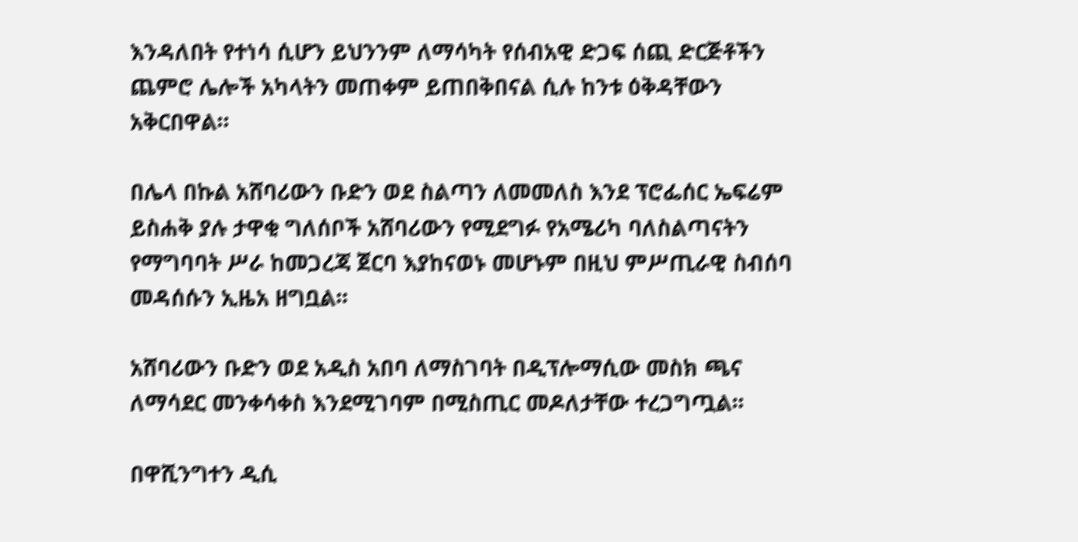እንዳለበት የተነሳ ሲሆን ይህንንም ለማሳካት የሰብአዊ ድጋፍ ሰጪ ድርጅቶችን ጨምሮ ሌሎች አካላትን መጠቀም ይጠበቅበናል ሲሉ ከንቱ ዕቅዳቸውን አቅርበዋል።

በሌላ በኩል አሸባሪውን ቡድን ወደ ስልጣን ለመመለስ እንደ ፕሮፌሰር ኤፍሬም ይስሐቅ ያሉ ታዋቂ ግለሰቦች አሸባሪውን የሚደግፉ የአሜሪካ ባለስልጣናትን የማግባባት ሥራ ከመጋረጃ ጀርባ እያከናወኑ መሆኑም በዚህ ምሥጢራዊ ስብሰባ መዳሰሱን ኢዜአ ዘግቧል፡፡

አሸባሪውን ቡድን ወደ አዲስ አበባ ለማስገባት በዲፕሎማሲው መስክ ጫና ለማሳደር መንቀሳቀስ እንደሚገባም በሚስጢር መዶለታቸው ተረጋግጧል፡፡

በዋሺንግተን ዲሲ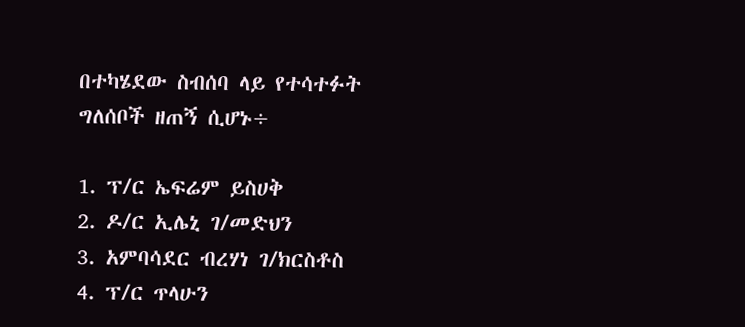በተካሄደው ስብሰባ ላይ የተሳተፉት ግለሰቦች ዘጠኝ ሲሆኑ÷

1. ፕ/ር ኤፍሬም ይስሀቅ
2. ዶ/ር ኢሌኒ ገ/መድህን
3. አምባሳደር ብረሃነ ገ/ክርስቶስ
4. ፕ/ር ጥላሁን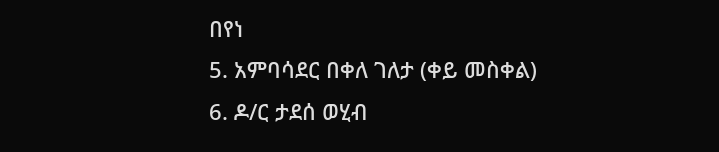በየነ
5. አምባሳደር በቀለ ገለታ (ቀይ መስቀል)
6. ዶ/ር ታደሰ ወሂብ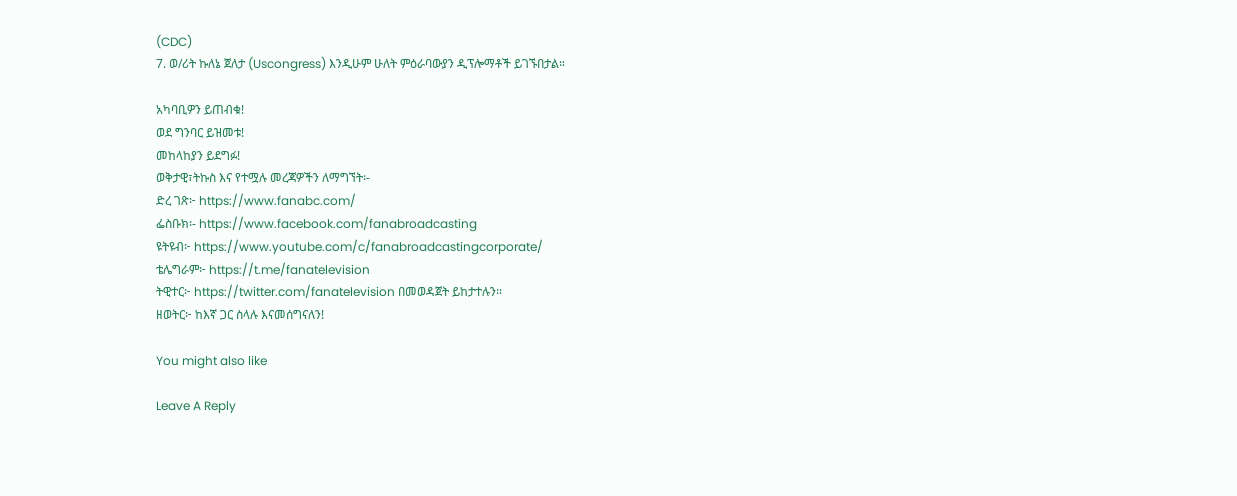(CDC)
7. ወ/ሪት ኩለኔ ጀለታ (Uscongress) እንዲሁም ሁለት ምዕራባውያን ዲፕሎማቶች ይገኙበታል።

አካባቢዎን ይጠብቁ!
ወደ ግንባር ይዝመቱ!
መከላከያን ይደግፉ!
ወቅታዊ፣ትኩስ እና የተሟሉ መረጃዎችን ለማግኘት፡-
ድረ ገጽ፦ https://www.fanabc.com/
ፌስቡክ፡- https://www.facebook.com/fanabroadcasting
ዩትዩብ፦ https://www.youtube.com/c/fanabroadcastingcorporate/
ቴሌግራም፦ https://t.me/fanatelevision
ትዊተር፦ https://twitter.com/fanatelevision በመወዳጀት ይከታተሉን፡፡
ዘወትር፦ ከእኛ ጋር ስላሉ እናመሰግናለን!

You might also like

Leave A Reply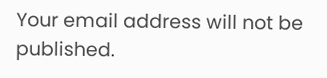Your email address will not be published.